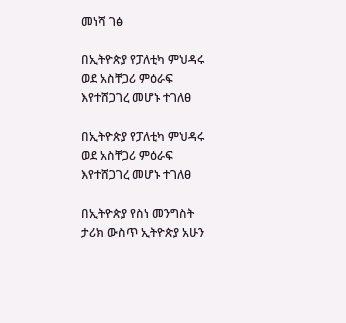መነሻ ገፅ

በኢትዮጵያ የፓለቲካ ምህዳሩ ወደ አስቸጋሪ ምዕራፍ እየተሸጋገረ መሆኑ ተገለፀ

በኢትዮጵያ የፓለቲካ ምህዳሩ ወደ አስቸጋሪ ምዕራፍ እየተሸጋገረ መሆኑ ተገለፀ

በኢትዮጵያ የስነ መንግስት ታሪክ ውስጥ ኢትዮጵያ አሁን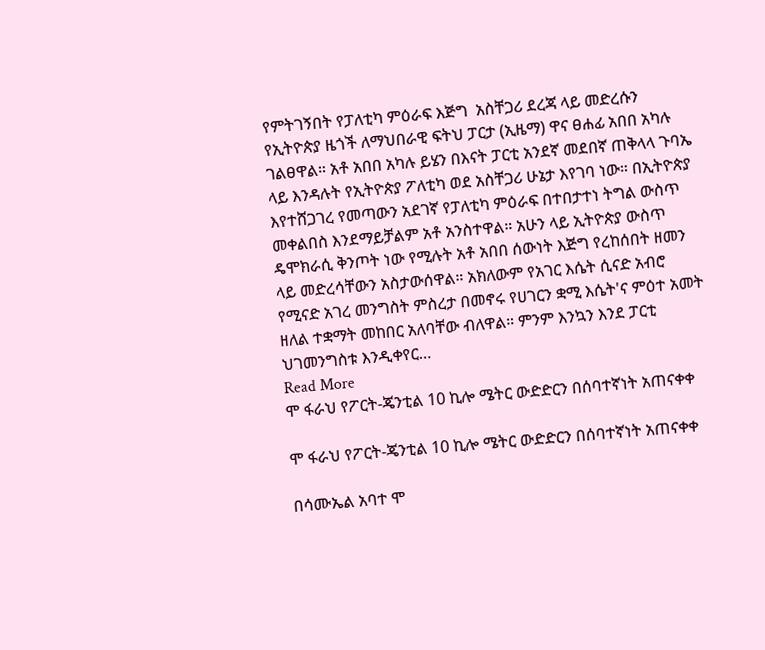የምትገኝበት የፓለቲካ ምዕራፍ እጅግ  አስቸጋሪ ደረጃ ላይ መድረሱን የኢትዮጵያ ዜጎች ለማህበራዊ ፍትህ ፓርታ (ኢዜማ) ዋና ፀሐፊ አበበ አካሉ ገልፀዋል። አቶ አበበ አካሉ ይሄን በእናት ፓርቲ አንደኛ መደበኛ ጠቅላላ ጉባኤ ላይ እንዳሉት የኢትዮጵያ ፖለቲካ ወደ አስቸጋሪ ሁኔታ እየገባ ነው። በኢትዮጵያ እየተሸጋገረ የመጣውን አደገኛ የፓለቲካ ምዕራፍ በተበታተነ ትግል ውስጥ መቀልበስ እንደማይቻልም አቶ አንስተዋል። አሁን ላይ ኢትዮጵያ ውስጥ ዴሞክራሲ ቅንጦት ነው የሚሉት አቶ አበበ ሰውነት እጅግ የረከሰበት ዘመን ላይ መድረሳቸውን አስታውሰዋል። አክለውም የአገር እሴት ሲናድ አብሮ የሚናድ አገረ መንግስት ምስረታ በመኖሩ የሀገርን ቋሚ እሴት'ና ምዕተ አመት ዘለል ተቋማት መከበር አለባቸው ብለዋል። ምንም እንኳን እንደ ፓርቲ ህገመንግስቱ እንዲቀየር…
Read More
ሞ ፋራህ የፖርት-ጄንቲል 10 ኪሎ ሜትር ውድድርን በሰባተኛነት አጠናቀቀ

ሞ ፋራህ የፖርት-ጄንቲል 10 ኪሎ ሜትር ውድድርን በሰባተኛነት አጠናቀቀ

በሳሙኤል አባተ ሞ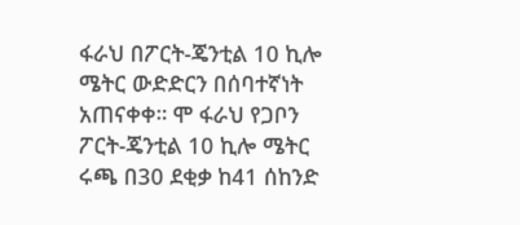ፋራህ በፖርት-ጄንቲል 10 ኪሎ ሜትር ውድድርን በሰባተኛነት አጠናቀቀ። ሞ ፋራህ የጋቦን ፖርት-ጄንቲል 10 ኪሎ ሜትር ሩጫ በ30 ደቂቃ ከ41 ሰከንድ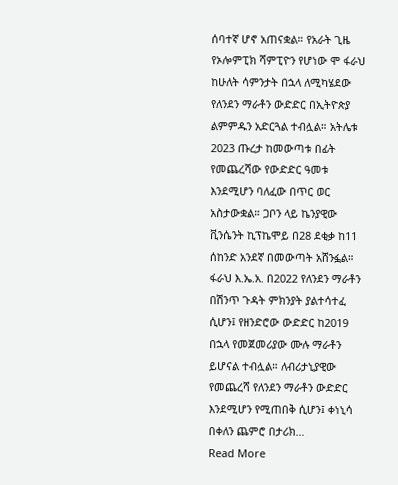ሰባተኛ ሆኖ አጠናቋል። የአራት ጊዜ የኦሎምፒክ ሻምፒዮን የሆነው ሞ ፋራህ ከሁለት ሳምንታት በኋላ ለሚካሄደው የለንደን ማራቶን ውድድር በኢትዮጵያ ልምምዱን አድርጓል ተብሏል። አትሌቱ 2023 ጡረታ ከመውጣቱ በፊት የመጨረሻው የውድድር ዓመቱ እንደሚሆን ባለፈው በጥር ወር አስታውቋል። ጋቦን ላይ ኬንያዊው ቪንሴንት ኪፕኬሞይ በ28 ደቂቃ ከ11 ሰከንድ አንደኛ በመውጣት አሸንፏል። ፋራህ እ.ኤ.አ. በ2022 የለንደን ማራቶን በሽንጥ ጉዳት ምክንያት ያልተሳተፈ ሲሆን፤ የዘንድሮው ውድድር ከ2019 በኋላ የመጀመሪያው ሙሉ ማራቶን ይሆናል ተብሏል። ለብሪታኒያዊው የመጨረሻ የለንደን ማራቶን ውድድር እንደሚሆን የሚጠበቅ ሲሆን፤ ቀነኒሳ በቀለን ጨምሮ በታሪክ…
Read More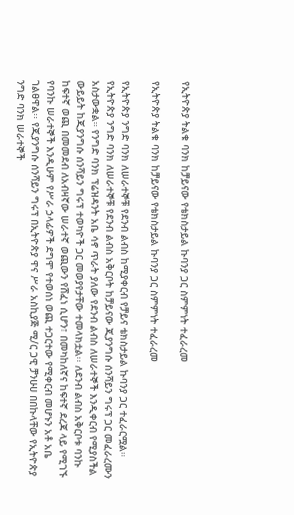የኢትዮጵያ ትልቁ ባንክ ከቻይናው የቴክስታይል ኩባንያ ጋር ስምምነት ተፈራረመ

የኢትዮጵያ ትልቁ ባንክ ከቻይናው የቴክስታይል ኩባንያ ጋር ስምምነት ተፈራረመ

የኢትዮጵያ ንግድ ባንክ ለሠራተኞቹ የደንብ ልብስ ከሚያቀርብ የቻይና ቴክስታይል ኩባንያ ጋር ተፈራርሟል። የኢትዮጵያ ንግድ ባንክ ለሠራተኞቹ የደንብ ልብስ አቅርቦት ከቻይናው ጂያንግሱ ሰንሻይን ግሩፕ ጋር መፈራረሙን አስታውቋል። የንግድ ባንክ ፕሬዝዳንት አቤ ሳኖ ጥራት ያለው የደንብ ልብስ ለሠራተኞች እንዲቀርብ የሚያስችል ውይይት ከጂያንግሱ ሰንሻይን ግሩፕ ተወካዮች ጋር መወያየታቸው ተመላክቷል፡፡ ለደንብ ልብስ አቅርቦቱ ባንኩ ከፍተኛ ወጪ በመመደብ ለአብዛኛው ሠራተኛ ወጪውን የሸፈነ ሲሆን፣ በመካከለኛና ከፍተኛ ደረጃ ላይ የሚገኙ የባንኩ ሠራተኞች እንዲሁም የሥራ ኃላፊዎች ደግሞ የተወሰነ ወጪ ተጋርተው የሚቀርብ መሆኑን አቶ አቤ ገልፀዋል፡፡ የጂያንግሱ ሰንሻይን ግሩፕ በኢትዮጵያ ዋና ሥራ አስኪያጅ ሚ/ር ጋዊ ቻንሁሀ በበኩላቸው የኢትዮጵያ ንግድ ባንክ ሠራተኞች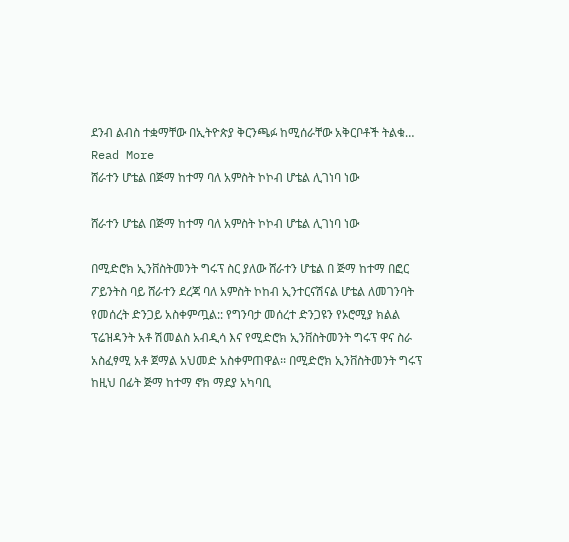ደንብ ልብስ ተቋማቸው በኢትዮጵያ ቅርንጫፉ ከሚሰራቸው አቅርቦቶች ትልቁ…
Read More
ሸራተን ሆቴል በጅማ ከተማ ባለ አምስት ኮኮብ ሆቴል ሊገነባ ነው

ሸራተን ሆቴል በጅማ ከተማ ባለ አምስት ኮኮብ ሆቴል ሊገነባ ነው

በሚድሮክ ኢንቨስትመንት ግሩፕ ስር ያለው ሸራተን ሆቴል በ ጅማ ከተማ በፎር ፖይንትስ ባይ ሸራተን ደረጃ ባለ አምስት ኮከብ ኢንተርናሽናል ሆቴል ለመገንባት የመሰረት ድንጋይ አስቀምጧል:: የግንባታ መሰረተ ድንጋዩን የኦሮሚያ ክልል ፕሬዝዳንት አቶ ሽመልስ አብዲሳ እና የሚድሮክ ኢንቨስትመንት ግሩፕ ዋና ስራ አስፈፃሚ አቶ ጀማል አህመድ አስቀምጠዋል፡፡ በሚድሮክ ኢንቨስትመንት ግሩፕ ከዚህ በፊት ጅማ ከተማ ኖክ ማደያ አካባቢ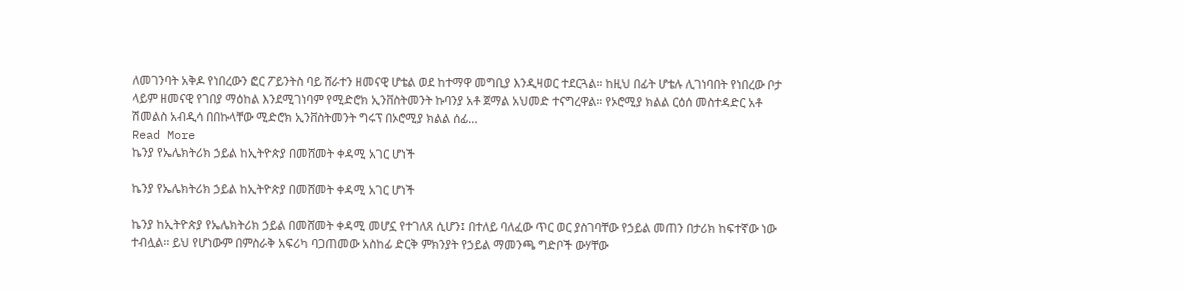ለመገንባት አቅዶ የነበረውን ፎር ፖይንትስ ባይ ሸራተን ዘመናዊ ሆቴል ወደ ከተማዋ መግቢያ እንዲዛወር ተደርጓል። ከዚህ በፊት ሆቴሉ ሊገነባበት የነበረው ቦታ ላይም ዘመናዊ የገበያ ማዕከል እንደሚገነባም የሚድሮክ ኢንቨስትመንት ኩባንያ አቶ ጀማል አህመድ ተናግረዋል። የኦሮሚያ ክልል ርዕሰ መስተዳድር አቶ ሽመልስ አብዲሳ በበኩላቸው ሚድሮክ ኢንቨስትመንት ግሩፕ በኦሮሚያ ክልል ሰፊ…
Read More
ኬንያ የኤሌክትሪክ ኃይል ከኢትዮጵያ በመሸመት ቀዳሚ አገር ሆነች

ኬንያ የኤሌክትሪክ ኃይል ከኢትዮጵያ በመሸመት ቀዳሚ አገር ሆነች

ኬንያ ከኢትዮጵያ የኤሌክትሪክ ኃይል በመሸመት ቀዳሚ መሆኗ የተገለጸ ሲሆን፤ በተለይ ባለፈው ጥር ወር ያስገባቸው የኃይል መጠን በታሪክ ከፍተኛው ነው ተብሏል፡፡ ይህ የሆነውም በምስራቅ አፍሪካ ባጋጠመው አስከፊ ድርቅ ምክንያት የኃይል ማመንጫ ግድቦች ውሃቸው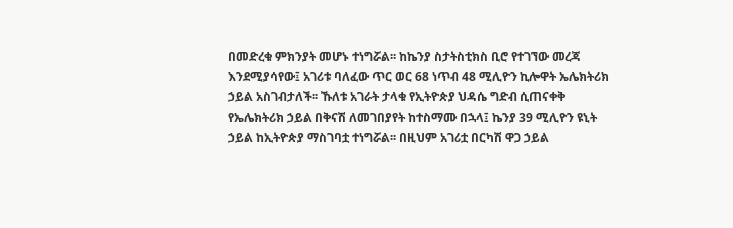በመድረቁ ምክንያት መሆኑ ተነግሯል፡፡ ከኬንያ ስታትስቲክስ ቢሮ የተገኘው መረጃ እንደሚያሳየው፤ አገሪቱ ባለፈው ጥር ወር 68 ነጥብ 48 ሚሊዮን ኪሎዋት ኤሌክትሪክ ኃይል አስገብታለች፡፡ ኹለቱ አገራት ታላቁ የኢትዮጵያ ህዳሴ ግድብ ሲጠናቀቅ የኤሌክትሪክ ኃይል በቅናሽ ለመገበያየት ከተስማሙ በኋላ፤ ኬንያ 39 ሚሊዮን ዩኒት ኃይል ከኢትዮጵያ ማስገባቷ ተነግሯል፡፡ በዚህም አገሪቷ በርካሽ ዋጋ ኃይል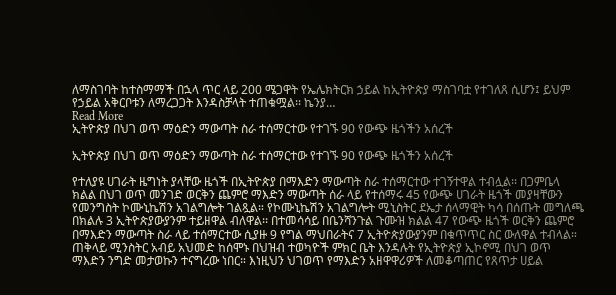ለማስገባት ከተስማማች በኋላ ጥር ላይ 200 ሜጋዋት የኤሌክትርክ ኃይል ከኢትዮጵያ ማስገባቷ የተገለጸ ሲሆን፤ ይህም የኃይል አቅርቦቱን ለማረጋጋት እንዳስቻላት ተጠቁሟል፡፡ ኬንያ…
Read More
ኢትዮጵያ በህገ ወጥ ማዕድን ማውጣት ስራ ተሰማርተው የተገኙ 90 የውጭ ዜጎችን አሰረች

ኢትዮጵያ በህገ ወጥ ማዕድን ማውጣት ስራ ተሰማርተው የተገኙ 90 የውጭ ዜጎችን አሰረች

የተለያዩ ሀገራት ዜግነት ያላቸው ዜጎች በኢትዮጵያ በማእድን ማውጣት ስራ ተሰማርተው ተገኝተዋል ተብሏል፡፡ በጋምቤላ ክልል በህገ ወጥ መንገድ ወርቅን ጨምሮ ማእድን ማውጣት ሰራ ላይ የተሰማሩ 45 የውጭ ሀገራት ዜጎች መያዛቸውን የመንግስት ኮሙኒኬሽን አገልግሎት ገልጿል። የኮሙኒኬሽን አገልግሎት ሚኒስትር ደኤታ ሰላማዊት ካሳ በሰጡት መግለጫ በክልሉ 3 ኢትዮጵያውያንም ተይዘዋል ብለዋል፡፡ በተመሳሳይ በቤንሻንጉል ጉሙዝ ክልል 47 የውጭ ዜጎች ወርቅን ጨምሮ በማእድን ማውጣት ስራ ላይ ተሰማርተው ሲያዙ 9 የግል ማህበራትና 7 ኢትዮጵያውያንም በቁጥጥር ስር ውለዋል ተብላል። ጠቅላይ ሚንስትር አብይ አህመድ ከሰሞኑ በህዝብ ተወካዮች ምክር ቤት እንዳሉት የኢትዮጵያ ኢኮኖሚ በህገ ወጥ ማእድን ንግድ መታወኩን ተናግረው ነበር። እነዚህን ህገወጥ የማእድን አዘዋዋሪዎች ለመቆጣጠር የጸጥታ ሀይል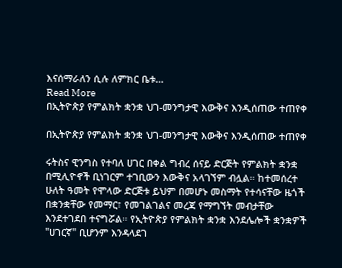እናሰማራለን ሲሉ ለምክር ቤቱ…
Read More
በኢትዮጵያ የምልክት ቋንቋ ህገ-መንግታዊ እውቅና እንዲሰጠው ተጠየቀ

በኢትዮጵያ የምልክት ቋንቋ ህገ-መንግታዊ እውቅና እንዲሰጠው ተጠየቀ

ሩትስና ዊንግስ የተባለ ሀገር በቀል ግብረ ሰናይ ድርጅት የምልክት ቋንቋ በሚሊዮኖች ቢነገርም ተገቢውን እውቅና አላገኘም ብሏል። ከተመሰረተ ሁለት ዓመት የሞላው ድርጅቱ ይህም በመሆኑ መስማት የተሳናቸው ዜጎች በቋንቋቸው የመማር፣ የመገልገልና መረጃ የማግኘት መብታቸው እንደተገደበ ተናግሯል። የኢትዮጵያ የምልክት ቋንቋ እንደሌሎች ቋንቋዎች "ሀገርኛ" ቢሆንም እንዳላደገ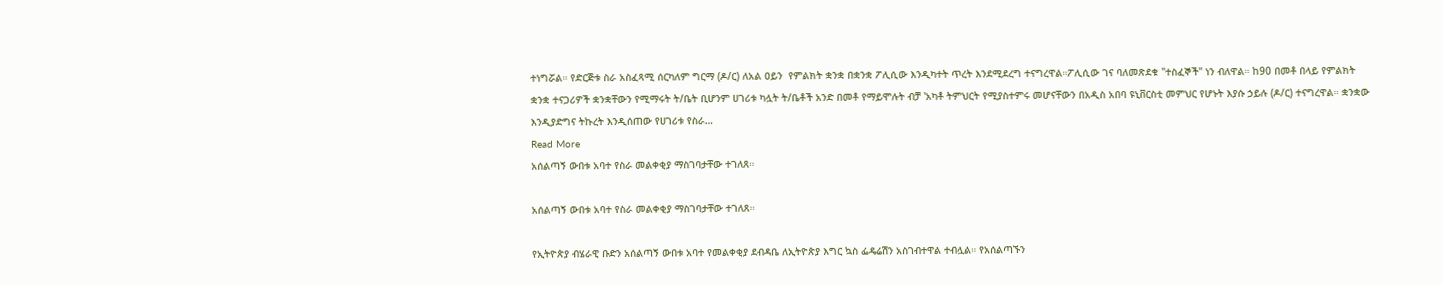ተነግሯል። የድርጅቱ ስራ አስፈጻሚ ሰርካለም ግርማ (ዶ/ር) ለአል ዐይን  የምልክት ቋንቋ በቋንቋ ፖሊሲው እንዲካተት ጥረት እንደሚደረግ ተናግረዋል።ፖሊሲው ገና ባለመጽደቁ "ተስፈኞች" ነን ብለዋል። ከ90 በመቶ በላይ የምልክት ቋንቋ ተናጋሪዎች ቋንቋቸውን የሚማሩት ት/ቤት ቢሆንም ሀገሪቱ ካሏት ት/ቤቶች አንድ በመቶ የማይሞሉት ብቻ 'አካቶ ትምህርት የሚያስተምሩ መሆናቸውን በአዲስ አበባ ዩኒቨርስቲ መምህር የሆኑት እያሱ ኃይሉ (ዶ/ር) ተናግረዋል። ቋንቋው እንዲያድግና ትኩረት እንዲሰጠው የሀገሪቱ የስራ…
Read More
አሰልጣኝ ውበቱ አባተ የስራ መልቀቂያ ማስገባታቸው ተገለጸ።

አሰልጣኝ ውበቱ አባተ የስራ መልቀቂያ ማስገባታቸው ተገለጸ።

የኢትዮጵያ ብሄራዊ ቡድን አሰልጣኝ ውበቱ አባተ የመልቀቂያ ደብዳቤ ለኢትዮጵያ እግር ኳስ ፌዴሬሽን አስገብተዋል ተብሏል። የአሰልጣኙን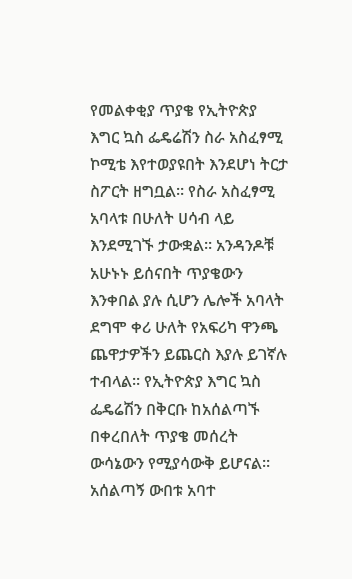የመልቀቂያ ጥያቄ የኢትዮጵያ እግር ኳስ ፌዴሬሽን ስራ አስፈፃሚ ኮሚቴ እየተወያዩበት እንደሆነ ትርታ ስፖርት ዘግቧል። የስራ አስፈፃሚ አባላቱ በሁለት ሀሳብ ላይ እንደሚገኙ ታውቋል። አንዳንዶቹ አሁኑኑ ይሰናበት ጥያቄውን እንቀበል ያሉ ሲሆን ሌሎች አባላት ደግሞ ቀሪ ሁለት የአፍሪካ ዋንጫ ጨዋታዎችን ይጨርስ እያሉ ይገኛሉ ተብላል። የኢትዮጵያ እግር ኳስ ፌዴሬሽን በቅርቡ ከአሰልጣኙ በቀረበለት ጥያቄ መሰረት ውሳኔውን የሚያሳውቅ ይሆናል። አሰልጣኝ ውበቱ አባተ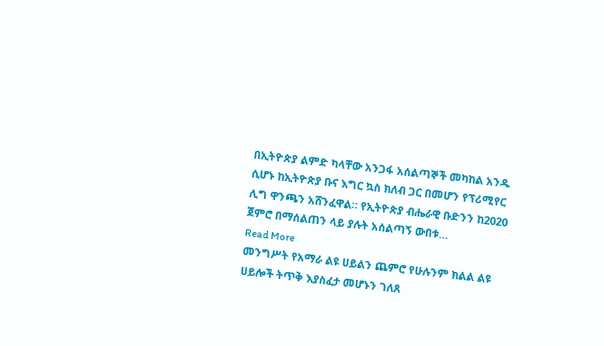በኢትዮጵያ ልምድ ካላቸው አንጋፋ አሰልጣኞች መካከል አንዱ ሲሆኑ ከኢትዮጵያ ቡና እግር ኳስ ክለብ ጋር በመሆን የፕሪሚየር ሊግ ዋንጫን አሸንፈዋል። የኢትዮጵያ ብሔራዊ ቡድንን ከ2020 ጀምሮ በማሰልጠን ላይ ያሉት አሰልጣኝ ውበቱ…
Read More
መንግሥት የአማራ ልዩ ሀይልን ጨምሮ የሁሉንም ክልል ልዩ ሀይሎች ትጥቅ እያስፈታ መሆኑን ገለጸ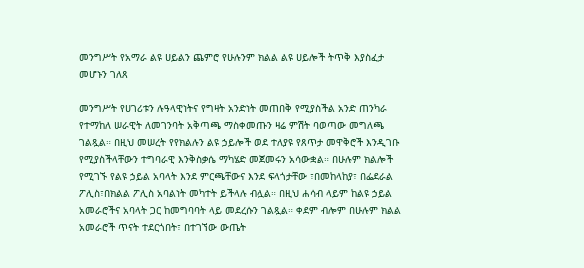መንግሥት የአማራ ልዩ ሀይልን ጨምሮ የሁሉንም ክልል ልዩ ሀይሎች ትጥቅ እያስፈታ መሆኑን ገለጸ

መንግሥት የሀገሪቱን ሉዓላዊነትና የግዛት አንድነት መጠበቅ የሚያስችል አንድ ጠንካራ የተማከለ ሠራዊት ለመገንባት አቅጣጫ ማስቀመጡን ዛሬ ምሽት ባወጣው መግለጫ ገልጿል። በዚህ መሠረት የየክልሉን ልዩ ኃይሎች ወደ ተለያዩ የጸጥታ መዋቅሮች እንዲገቡ የሚያስችላቸውን ተግባራዊ እንቅስቃሴ ማካሄድ መጀመሩን አሳውቋል። በሁሉም ክልሎች የሚገኙ የልዩ ኃይል አባላት እንደ ምርጫቸውና እንደ ፍላጎታቸው ፣በመከላከያ፣ በፌደራል ፖሊስ፣በክልል ፖሊስ አባልነት መካተት ይችላሉ ብሏል። በዚህ ሐሳብ ላይም ከልዩ ኃይል አመራሮችና አባላት ጋር ከመግባባት ላይ መደረሱን ገልጿል። ቀደም ብሎም በሁሉም ክልል አመራሮች ጥናት ተደርጎበት፣ በተገኘው ውጤት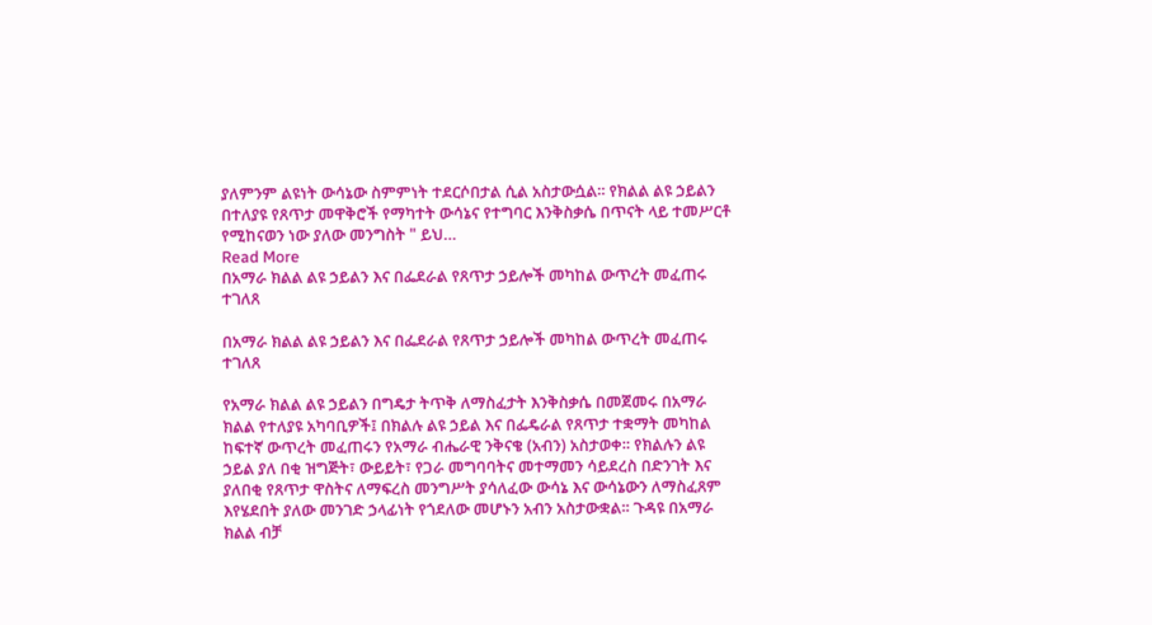ያለምንም ልዩነት ውሳኔው ስምምነት ተደርሶበታል ሲል አስታውሷል። የክልል ልዩ ኃይልን በተለያዩ የጸጥታ መዋቅሮች የማካተት ውሳኔና የተግባር እንቅስቃሴ በጥናት ላይ ተመሥርቶ የሚከናወን ነው ያለው መንግስት " ይህ…
Read More
በአማራ ክልል ልዩ ኃይልን እና በፌደራል የጸጥታ ኃይሎች መካከል ውጥረት መፈጠሩ ተገለጸ

በአማራ ክልል ልዩ ኃይልን እና በፌደራል የጸጥታ ኃይሎች መካከል ውጥረት መፈጠሩ ተገለጸ

የአማራ ክልል ልዩ ኃይልን በግዴታ ትጥቅ ለማስፈታት እንቅስቃሴ በመጀመሩ በአማራ ክልል የተለያዩ አካባቢዎች፤ በክልሉ ልዩ ኃይል እና በፌዴራል የጸጥታ ተቋማት መካከል ከፍተኛ ውጥረት መፈጠሩን የአማራ ብሔራዊ ንቅናቄ (አብን) አስታወቀ፡፡ የክልሉን ልዩ ኃይል ያለ በቂ ዝግጅት፣ ውይይት፣ የጋራ መግባባትና መተማመን ሳይደረስ በድንገት እና ያለበቂ የጸጥታ ዋስትና ለማፍረስ መንግሥት ያሳለፈው ውሳኔ እና ውሳኔውን ለማስፈጸም እየሄደበት ያለው መንገድ ኃላፊነት የጎደለው መሆኑን አብን አስታውቋል፡፡ ጉዳዩ በአማራ ክልል ብቻ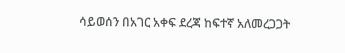ሳይወሰን በአገር አቀፍ ደረጃ ከፍተኛ አለመረጋጋት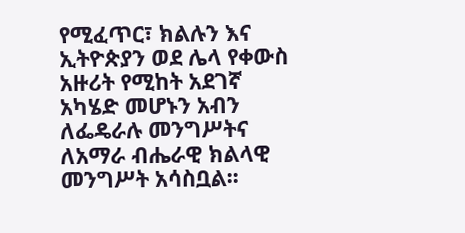የሚፈጥር፣ ክልሉን እና  ኢትዮጵያን ወደ ሌላ የቀውስ አዙሪት የሚከት አደገኛ አካሄድ መሆኑን አብን ለፌዴራሉ መንግሥትና ለአማራ ብሔራዊ ክልላዊ መንግሥት አሳስቧል፡፡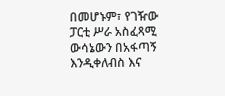በመሆኑም፣ የገዥው ፓርቲ ሥራ አስፈጻሚ ውሳኔውን በአፋጣኝ እንዲቀለብስ እና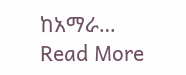ከአማራ…
Read More